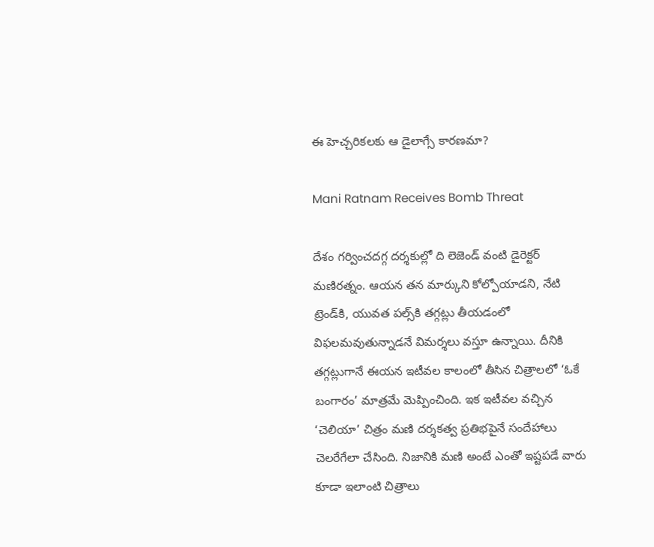ఈ హెచ్చరికలకు ఆ డైలాగ్సే కారణమా?

Mani Ratnam Receives Bomb Threat

దేశం గర్వించదగ్గ దర్శకుల్లో ది లెజెండ్‌ వంటి డైరెక్టర్‌ మణిరత్నం. ఆయన తన మార్కుని కోల్పోయాడని, నేటి ట్రెండ్‌కి, యువత పల్స్‌కి తగ్గట్లు తీయడంలో విఫలమవుతున్నాడనే విమర్శలు వస్తూ ఉన్నాయి. దీనికి తగ్గట్లుగానే ఈయన ఇటీవల కాలంలో తీసిన చిత్రాలలో ‘ఓకే బంగారం’ మాత్రమే మెప్పించింది. ఇక ఇటీవల వచ్చిన ‘చెలియా’ చిత్రం మణి దర్శకత్వ ప్రతిభపైనే సందేహాలు చెలరేగేలా చేసింది. నిజానికి మణి అంటే ఎంతో ఇష్టపడే వారు కూడా ఇలాంటి చిత్రాలు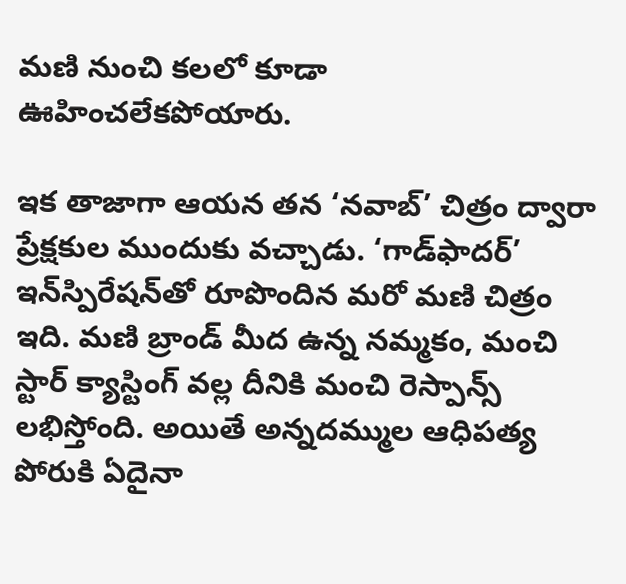మణి నుంచి కలలో కూడా ఊహించలేకపోయారు.

ఇక తాజాగా ఆయన తన ‘నవాబ్‌’ చిత్రం ద్వారా ప్రేక్షకుల ముందుకు వచ్చాడు. ‘గాడ్‌ఫాదర్‌’ ఇన్‌స్పిరేషన్‌తో రూపొందిన మరో మణి చిత్రం ఇది. మణి బ్రాండ్‌ మీద ఉన్న నమ్మకం, మంచి స్టార్‌ క్యాస్టింగ్‌ వల్ల దీనికి మంచి రెస్పాన్స్‌ లభిస్తోంది. అయితే అన్నదమ్ముల ఆధిపత్య పోరుకి ఏదైనా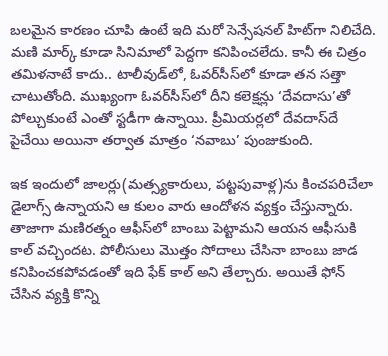బలమైన కారణం చూపి ఉంటే ఇది మరో సెన్సేషనల్‌ హిట్‌గా నిలిచేది. మణి మార్క్‌ కూడా సినిమాలో పెద్దగా కనిపించలేదు. కానీ ఈ చిత్రం తమిళనాటే కాదు.. టాలీవుడ్‌లో, ఓవర్‌సీస్‌లో కూడా తన సత్తా చాటుతోంది. ముఖ్యంగా ఓవర్‌సీస్‌లో దీని కలెక్షన్లు ‘దేవదాసు’తో పోల్చుకుంటే ఎంతో స్టడీగా ఉన్నాయి. ప్రీమియర్లలో దేవదాస్‌దే పైచేయి అయినా తర్వాత మాత్రం ‘నవాబు’ పుంజుకుంది.

ఇక ఇందులో జాలర్లు(మత్స్యకారులు, పట్టపువాళ్ల)ను కించపరిచేలా డైలాగ్స్‌ ఉన్నాయని ఆ కులం వారు ఆందోళన వ్యక్తం చేస్తున్నారు. తాజాగా మణిరత్నం ఆఫీస్‌లో బాంబు పెట్టామని ఆయన ఆఫీసుకి కాల్‌ వచ్చిందట. పోలీసులు మొత్తం సోదాలు చేసినా బాంబు జాడ కనిపించకపోవడంతో ఇది ఫేక్‌ కాల్‌ అని తేల్చారు. అయితే ఫోన్‌ చేసిన వ్యక్తి కొన్ని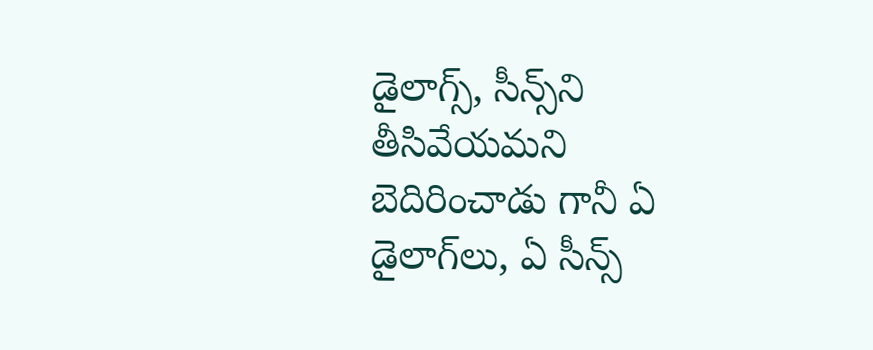డైలాగ్స్‌, సీన్స్‌ని తీసివేయమని బెదిరించాడు గానీ ఏ డైలాగ్‌లు, ఏ సీన్స్‌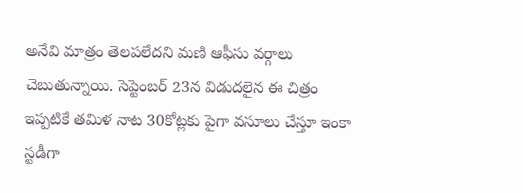అనేవి మాత్రం తెలపలేదని మణి ఆఫీసు వర్గాలు చెబుతున్నాయి. సెప్టెంబర్‌ 23న విడుదలైన ఈ చిత్రం ఇప్పటికే తమిళ నాట 30కోట్లకు పైగా వసూలు చేస్తూ ఇంకా స్టడీగా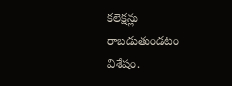కలెక్షన్లు రాబడుతుండటం విశేషం.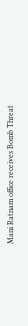Mani Ratnam office receives Bomb Threat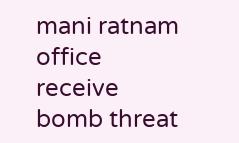mani ratnam
office
receive
bomb threat